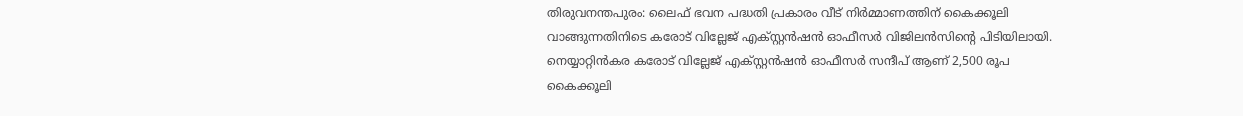തിരുവനന്തപുരം: ലൈഫ് ഭവന പദ്ധതി പ്രകാരം വീട് നിർമ്മാണത്തിന് കൈക്കൂലി വാങ്ങുന്നതിനിടെ കരോട് വില്ലേജ് എക്സ്റ്റൻഷൻ ഓഫീസർ വിജിലൻസിന്റെ പിടിയിലായി. നെയ്യാറ്റിൻകര കരോട് വില്ലേജ് എക്സ്റ്റൻഷൻ ഓഫീസർ സന്ദീപ് ആണ് 2,500 രൂപ കൈക്കൂലി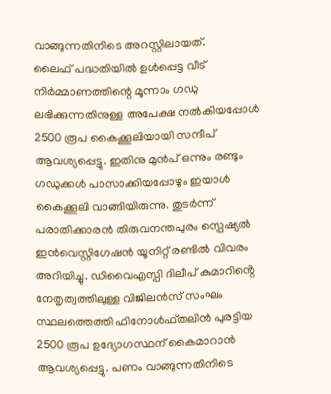വാങ്ങുന്നതിനിടെ അറസ്റ്റിലായത്.
ലൈഫ് പദ്ധതിയിൽ ഉൾപ്പെട്ട വീട് നിർമ്മാണത്തിന്റെ മൂന്നാം ഗഡു ലഭിക്കുന്നതിനുള്ള അപേക്ഷ നൽകിയപ്പോൾ 2500 രൂപ കൈക്കൂലിയായി സന്ദീപ് ആവശ്യപ്പെട്ടു. ഇതിനു മുൻപ് ഒന്നും രണ്ടും ഗഡുക്കൾ പാസാക്കിയപ്പോഴും ഇയാൾ കൈക്കൂലി വാങ്ങിയിരുന്നു. തുടർന്ന് പരാതിക്കാരൻ തിരുവനന്തപുരം സ്പെഷ്യൽ ഇൻവെസ്റ്റിഗേഷൻ യൂനിറ്റ് രണ്ടിൽ വിവരം അറിയിച്ചു. ഡിവൈഎസ്പി ദിലീപ് കുമാറിൻ്റെ നേതൃത്വത്തിലുള്ള വിജിലൻസ് സംഘം സ്ഥലത്തെത്തി ഫിനോൾഫ്തലിൻ പുരട്ടിയ 2500 രൂപ ഉദ്യോഗസ്ഥന് കൈമാറാൻ ആവശ്യപ്പെട്ടു. പണം വാങ്ങുന്നതിനിടെ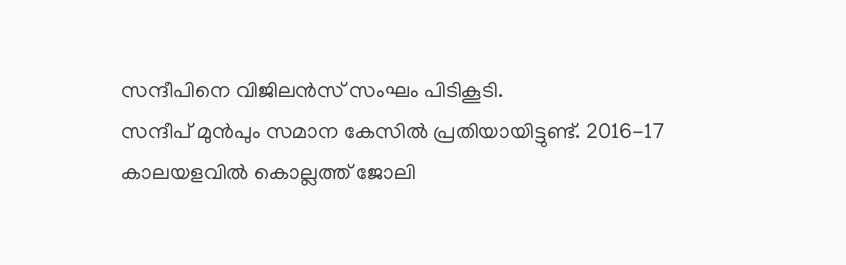സന്ദീപിനെ വിജിലൻസ് സംഘം പിടികൂടി.
സന്ദീപ് മുൻപും സമാന കേസിൽ പ്രതിയായിട്ടുണ്ട്. 2016-17 കാലയളവിൽ കൊല്ലത്ത് ജോലി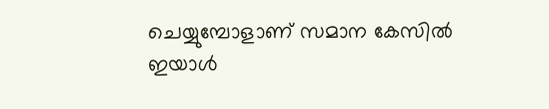ചെയ്യുമ്പോളാണ് സമാന കേസിൽ ഇയാൾ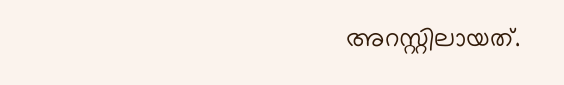അറസ്റ്റിലായത്.